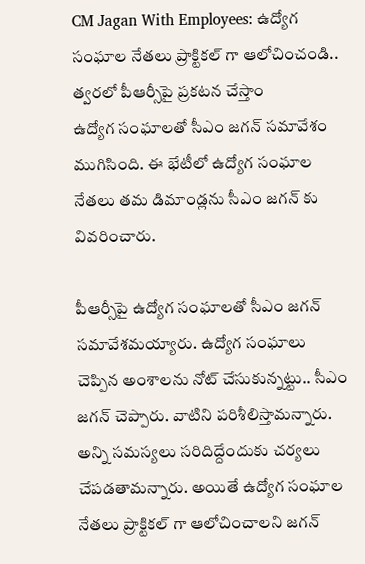CM Jagan With Employees: ఉద్యోగ సంఘాల నేతలు ప్రాక్టికల్ గా ఆలోచించండి.. త్వరలో పీఆర్సీపై ప్రకటన చేస్తాం
ఉద్యోగ సంఘాలతో సీఎం జగన్ సమావేశం ముగిసింది. ఈ భేటీలో ఉద్యోగ సంఘాల నేతలు తమ డిమాండ్లను సీఎం జగన్ కు వివరించారు.

పీఆర్సీపై ఉద్యోగ సంఘాలతో సీఎం జగన్ సమావేశమయ్యారు. ఉద్యోగ సంఘాలు చెప్పిన అంశాలను నోట్ చేసుకున్నట్టు.. సీఎం జగన్ చెప్పారు. వాటిని పరిశీలిస్తామన్నారు. అన్ని సమస్యలు సరిదిద్దేందుకు చర్యలు చేపడతామన్నారు. అయితే ఉద్యోగ సంఘాల నేతలు ప్రాక్టికల్ గా ఆలోచించాలని జగన్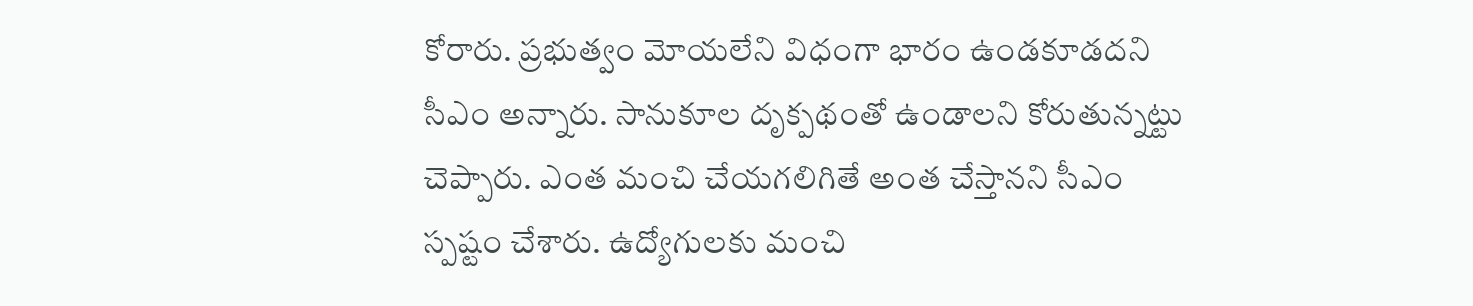కోరారు. ప్రభుత్వం మోయలేని విధంగా భారం ఉండకూడదని సీఎం అన్నారు. సానుకూల దృక్పథంతో ఉండాలని కోరుతున్నట్టు చెప్పారు. ఎంత మంచి చేయగలిగితే అంత చేస్తానని సీఎం స్పష్టం చేశారు. ఉద్యోగులకు మంచి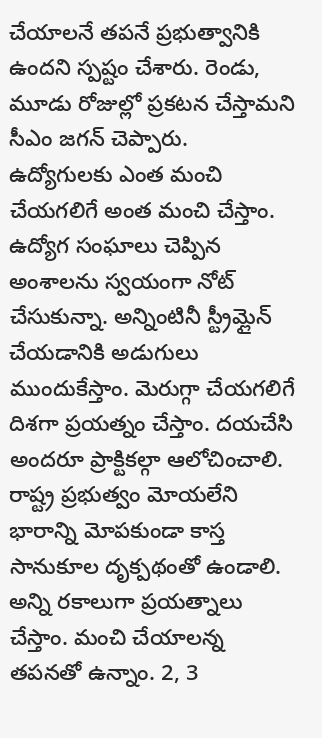చేయాలనే తపనే ప్రభుత్వానికి ఉందని స్పష్టం చేశారు. రెండు, మూడు రోజుల్లో ప్రకటన చేస్తామని సీఎం జగన్ చెప్పారు.
ఉద్యోగులకు ఎంత మంచి చేయగలిగే అంత మంచి చేస్తాం. ఉద్యోగ సంఘాలు చెప్పిన అంశాలను స్వయంగా నోట్ చేసుకున్నా. అన్నింటినీ స్ట్రీమ్లైన్ చేయడానికి అడుగులు ముందుకేస్తాం. మెరుగ్గా చేయగలిగే దిశగా ప్రయత్నం చేస్తాం. దయచేసి అందరూ ప్రాక్టికల్గా ఆలోచించాలి. రాష్ట్ర ప్రభుత్వం మోయలేని భారాన్ని మోపకుండా కాస్త సానుకూల దృక్పథంతో ఉండాలి. అన్ని రకాలుగా ప్రయత్నాలు చేస్తాం. మంచి చేయాలన్న తపనతో ఉన్నాం. 2, 3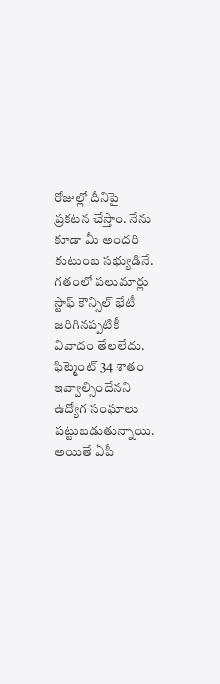రోజుల్లో దీనిపై ప్రకటన చేస్తాం. నేను కూడా మీ అందరి కుటుంబ సభ్యుడినే.
గతంలో పలుమార్లు స్టాఫ్ కౌన్సిల్ భేటీ జరిగినప్పటికీ వివాదం తేలలేదు. ఫిట్మెంట్ 34 శాతం ఇవ్వాల్సిందేనని ఉద్యోగ సంఘాలు పట్టుబడుతున్నాయి. అయితే ఏపీ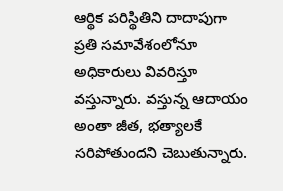ఆర్థిక పరిస్థితిని దాదాపుగా ప్రతి సమావేశంలోనూ అధికారులు వివరిస్తూ వస్తున్నారు. వస్తున్న ఆదాయం అంతా జీత, భత్యాలకే సరిపోతుందని చెబుతున్నారు.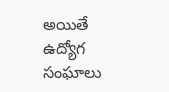అయితే ఉద్యోగ సంఘాలు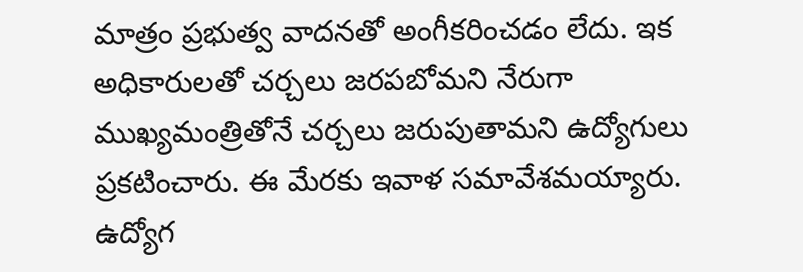మాత్రం ప్రభుత్వ వాదనతో అంగీకరించడం లేదు. ఇక అధికారులతో చర్చలు జరపబోమని నేరుగా ముఖ్యమంత్రితోనే చర్చలు జరుపుతామని ఉద్యోగులు ప్రకటించారు. ఈ మేరకు ఇవాళ సమావేశమయ్యారు.
ఉద్యోగ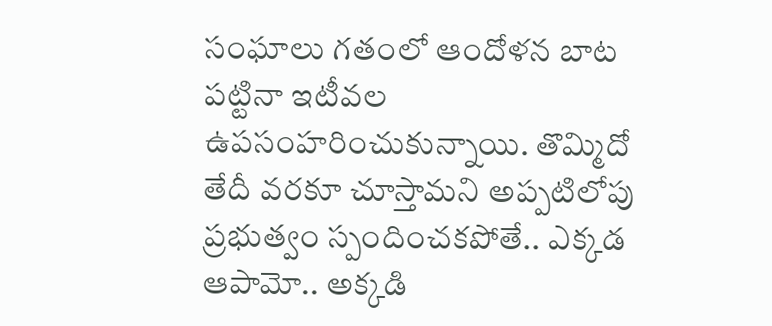సంఘాలు గతంలో ఆందోళన బాట పట్టినా ఇటీవల ఉపసంహరించుకున్నాయి. తొమ్మిదో తేదీ వరకూ చూస్తామని అప్పటిలోపు ప్రభుత్వం స్పందించకపోతే.. ఎక్కడ ఆపామో.. అక్కడి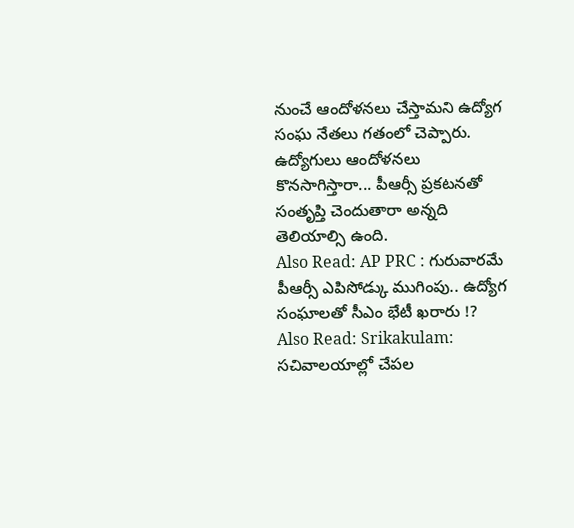నుంచే ఆందోళనలు చేస్తామని ఉద్యోగ సంఘ నేతలు గతంలో చెప్పారు. ఉద్యోగులు ఆందోళనలు కొనసాగిస్తారా... పీఆర్సీ ప్రకటనతో సంతృప్తి చెందుతారా అన్నది తెలియాల్సి ఉంది.
Also Read: AP PRC : గురువారమే పీఆర్సీ ఎపిసోడ్కు ముగింపు.. ఉద్యోగ సంఘాలతో సీఎం భేటీ ఖరారు !?
Also Read: Srikakulam: సచివాలయాల్లో చేపల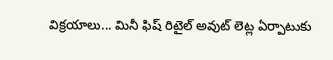విక్రయాలు... మినీ ఫిష్ రిటైల్ అవుట్ లెట్ల ఏర్పాటుకు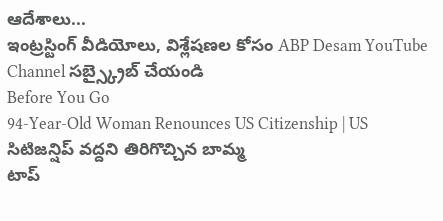ఆదేశాలు...
ఇంట్రస్టింగ్ వీడియోలు, విశ్లేషణల కోసం ABP Desam YouTube Channel సబ్స్క్రైబ్ చేయండి
Before You Go
94-Year-Old Woman Renounces US Citizenship | US సిటిజన్షిప్ వద్దని తిరిగొచ్చిన బామ్మ
టాప్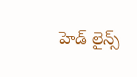హెడ్ లైన్స్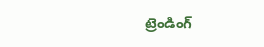ట్రెండింగ్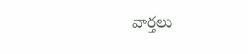వార్తలు